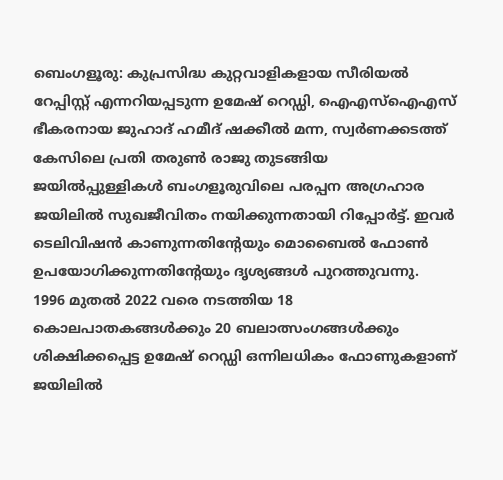ബെംഗളൂരു: കുപ്രസിദ്ധ കുറ്റവാളികളായ സീരിയൽ റേപ്പിസ്റ്റ് എന്നറിയപ്പടുന്ന ഉമേഷ് റെഡ്ഡി, ഐഎസ്ഐഎസ് ഭീകരനായ ജുഹാദ് ഹമീദ് ഷക്കീൽ മന്ന, സ്വർണക്കടത്ത് കേസിലെ പ്രതി തരുൺ രാജു തുടങ്ങിയ ജയിൽപ്പുള്ളികൾ ബംഗളൂരുവിലെ പരപ്പന അഗ്രഹാര ജയിലിൽ സുഖജീവിതം നയിക്കുന്നതായി റിപ്പോർട്ട്. ഇവർ ടെലിവിഷൻ കാണുന്നതിന്റേയും മൊബൈൽ ഫോൺ ഉപയോഗിക്കുന്നതിന്റേയും ദൃശ്യങ്ങൾ പുറത്തുവന്നു.
1996 മുതൽ 2022 വരെ നടത്തിയ 18 കൊലപാതകങ്ങൾക്കും 20 ബലാത്സംഗങ്ങൾക്കും ശിക്ഷിക്കപ്പെട്ട ഉമേഷ് റെഡ്ഡി ഒന്നിലധികം ഫോണുകളാണ് ജയിലിൽ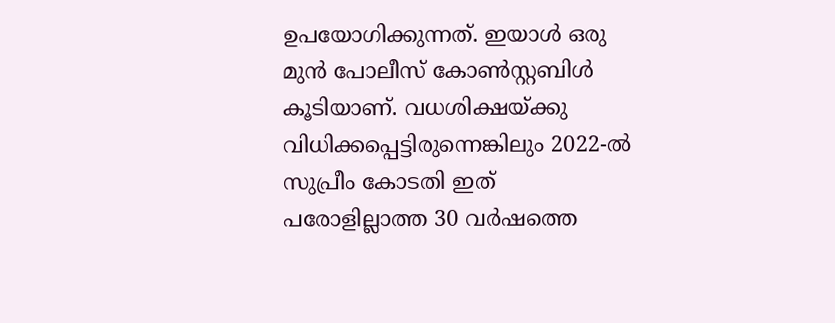ഉപയോഗിക്കുന്നത്. ഇയാൾ ഒരു മുൻ പോലീസ് കോൺസ്റ്റബിൾ കൂടിയാണ്. വധശിക്ഷയ്ക്കു വിധിക്കപ്പെട്ടിരുന്നെങ്കിലും 2022-ൽ സുപ്രീം കോടതി ഇത് പരോളില്ലാത്ത 30 വർഷത്തെ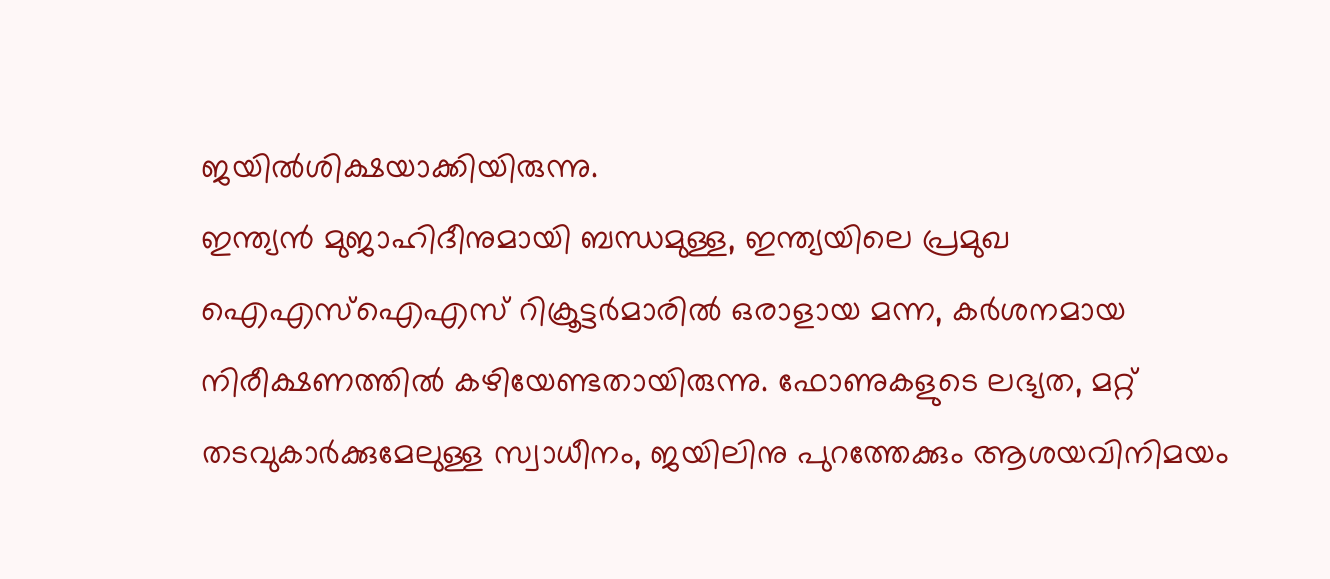ജയിൽശിക്ഷയാക്കിയിരുന്നു.
ഇന്ത്യൻ മുജാഹിദീനുമായി ബന്ധമുള്ള, ഇന്ത്യയിലെ പ്രമുഖ ഐഎസ്ഐഎസ് റിക്രൂട്ടർമാരിൽ ഒരാളായ മന്ന, കർശനമായ നിരീക്ഷണത്തിൽ കഴിയേണ്ടതായിരുന്നു. ഫോണുകളുടെ ലഭ്യത, മറ്റ് തടവുകാർക്കുമേലുള്ള സ്വാധീനം, ജയിലിനു പുറത്തേക്കും ആശയവിനിമയം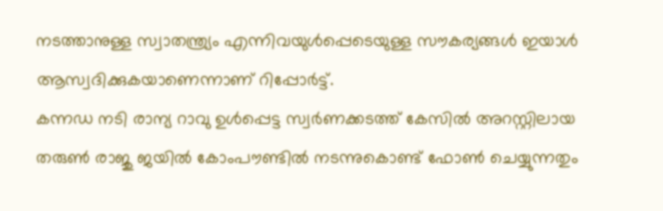നടത്താനുള്ള സ്വാതന്ത്ര്യം എന്നിവയുൾപ്പെടെയുള്ള സൗകര്യങ്ങൾ ഇയാൾ ആസ്വദിക്കുകയാണെന്നാണ് റിപ്പോർട്ട്.
കന്നഡ നടി രാന്യ റാവു ഉൾപ്പെട്ട സ്വർണക്കടത്ത് കേസിൽ അറസ്റ്റിലായ തരുൺ രാജു ജയിൽ കോംപൗണ്ടിൽ നടന്നുകൊണ്ട് ഫോൺ ചെയ്യുന്നതും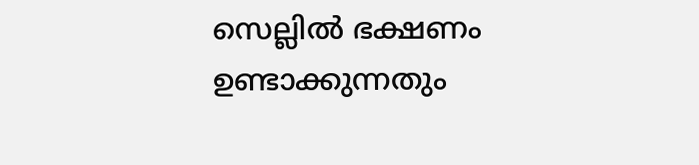സെല്ലിൽ ഭക്ഷണം ഉണ്ടാക്കുന്നതും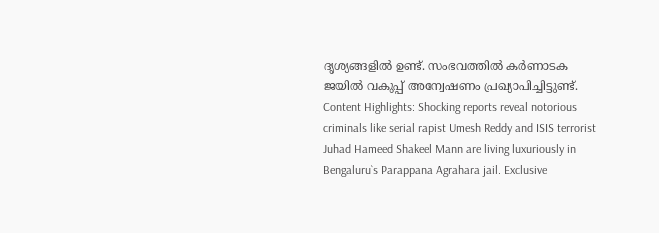ദൃശ്യങ്ങളിൽ ഉണ്ട്. സംഭവത്തിൽ കർണാടക ജയിൽ വകുപ്പ് അന്വേഷണം പ്രഖ്യാപിച്ചിട്ടുണ്ട്.
Content Highlights: Shocking reports reveal notorious criminals like serial rapist Umesh Reddy and ISIS terrorist Juhad Hameed Shakeel Mann are living luxuriously in Bengaluru`s Parappana Agrahara jail. Exclusive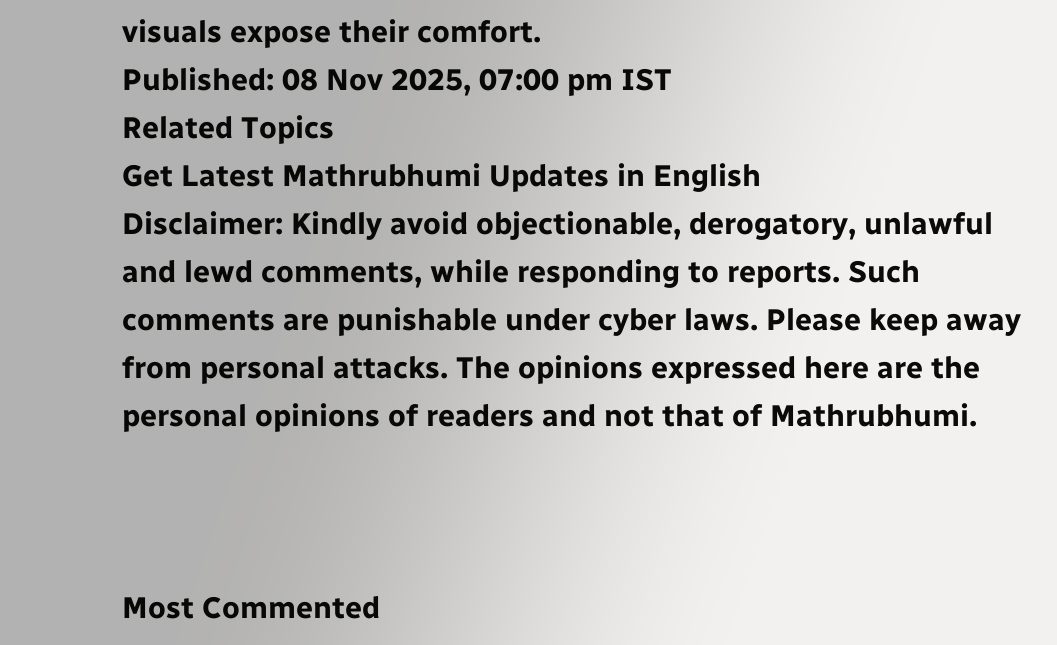visuals expose their comfort.
Published: 08 Nov 2025, 07:00 pm IST
Related Topics
Get Latest Mathrubhumi Updates in English
Disclaimer: Kindly avoid objectionable, derogatory, unlawful and lewd comments, while responding to reports. Such comments are punishable under cyber laws. Please keep away from personal attacks. The opinions expressed here are the personal opinions of readers and not that of Mathrubhumi.



Most Commented